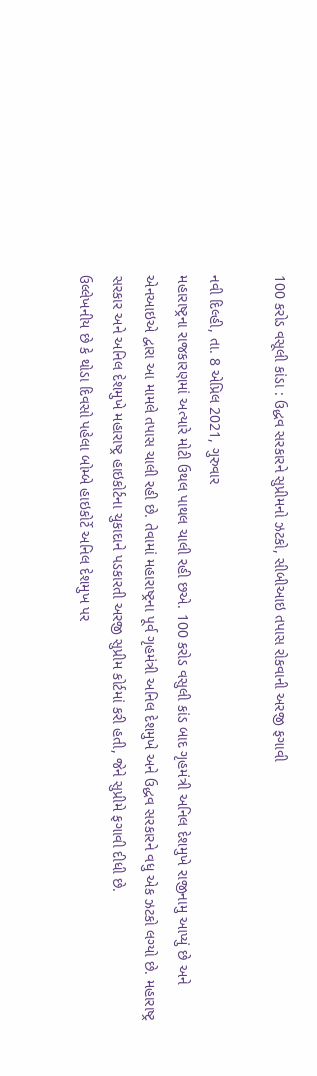100 કરોડ વસૂલી કાંડા : ઉદ્ધવ સરકારને સુપ્રીમનો ઝટકો, સીબીઆઇ તપાસ રોકવાની અરજી ફગાવી

નવી દિલ્હી, તા. 8 એપ્રિલ 2021, ગુરુવાર
મહારાષ્ટ્રના રાજકારણમાં અત્યારે મોટી ઉથલ પાથલ ચાલી રહી છએ. 100 કરોડ વસુલી કાંડ બાદ ગૃહમંત્રી અનિલ દેશમુખે રાજીનામુ આપ્યું છે અને એનઆઇએ દ્વારા આ મામલે તપાસ ચાલી રહી છે. તેવામાં મહારાષ્ટ્રના પૂર્વ ગૃહમંત્રી અનિલ દેશમુખે અને ઉદ્ધવ સરકારને વધુ એક ઝટકો લગ્યો છે. મહારાષ્ટ્ર સરકાર અને અનિલ દેશમુખે મહારાષ્ટ્ર હાઇકોર્ટના ચુકાદાને પડકારતી અરજી સુપ્રીમ કોર્ટમાં કરી હતી, જેને સુપ્રીમે ફગાવી દીધી છે.
ઉલ્લેખનીય છે કે થોડા દિવસો પહેલા બોમ્બે હાઇકોર્ટે અનિલ દેશમુખ પર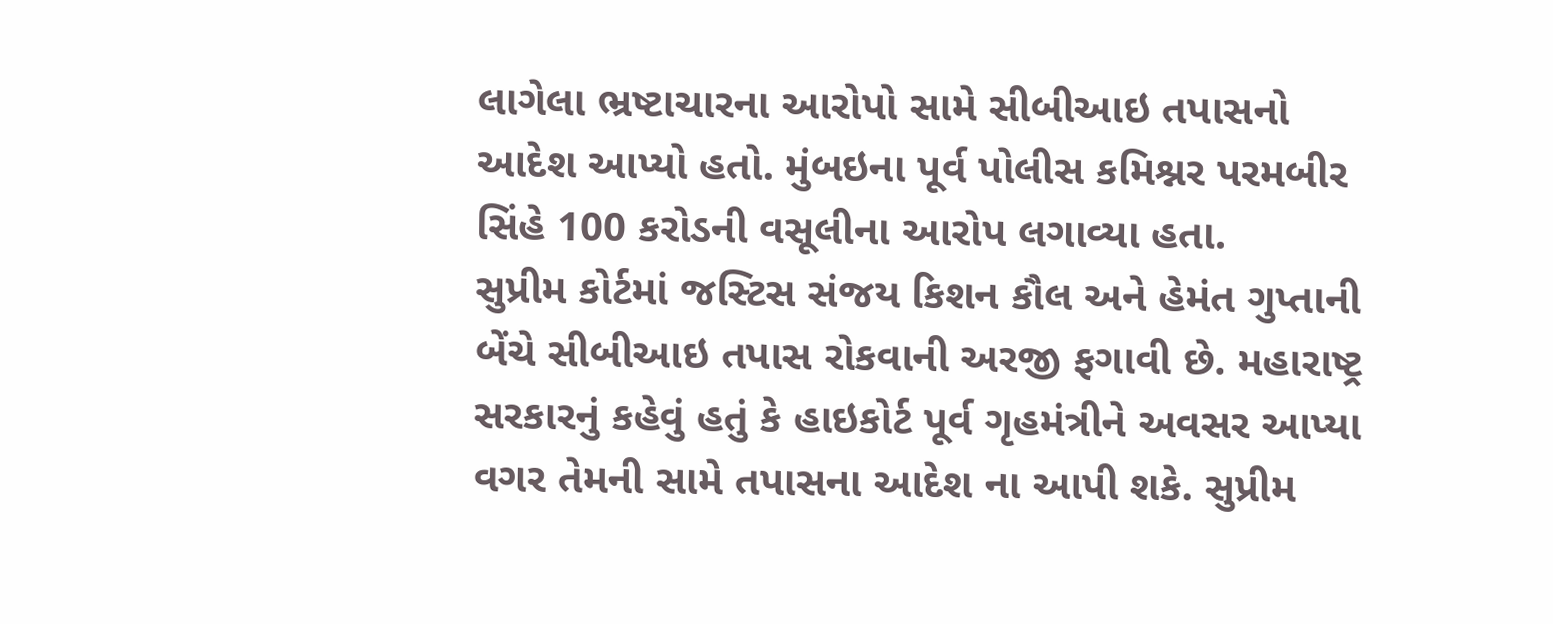લાગેલા ભ્રષ્ટાચારના આરોપો સામે સીબીઆઇ તપાસનો આદેશ આપ્યો હતો. મુંબઇના પૂર્વ પોલીસ કમિશ્નર પરમબીર સિંહે 100 કરોડની વસૂલીના આરોપ લગાવ્યા હતા.
સુપ્રીમ કોર્ટમાં જસ્ટિસ સંજય કિશન કૌલ અને હેમંત ગુપ્તાની બેંચે સીબીઆઇ તપાસ રોકવાની અરજી ફગાવી છે. મહારાષ્ટ્ર સરકારનું કહેવું હતું કે હાઇકોર્ટ પૂર્વ ગૃહમંત્રીને અવસર આપ્યા વગર તેમની સામે તપાસના આદેશ ના આપી શકે. સુપ્રીમ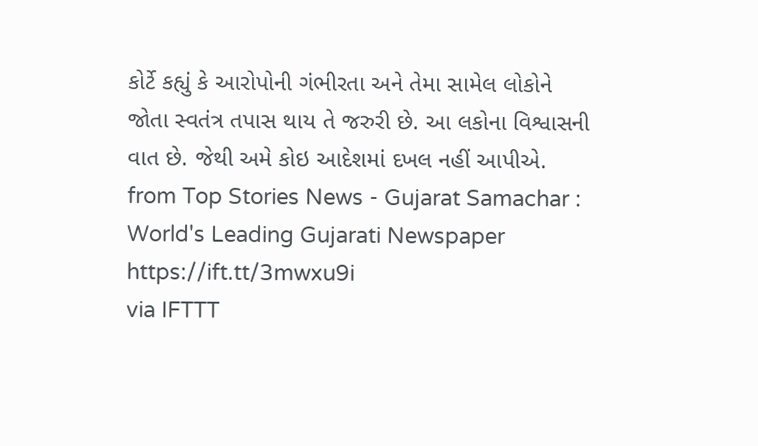કોર્ટે કહ્યું કે આરોપોની ગંભીરતા અને તેમા સામેલ લોકોને જોતા સ્વતંત્ર તપાસ થાય તે જરુરી છે. આ લકોના વિશ્વાસની વાત છે. જેથી અમે કોઇ આદેશમાં દખલ નહીં આપીએ.
from Top Stories News - Gujarat Samachar : World's Leading Gujarati Newspaper https://ift.tt/3mwxu9i
via IFTTT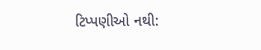ટિપ્પણીઓ નથી: